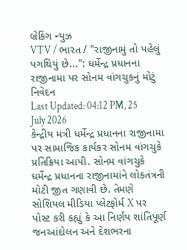બ્રેકિંગ ન્યુઝ
VTV / ભારત / "રાજીનામું તો પહેલું પગથિયું છે...": ધર્મેન્દ્ર પ્રધાનના રાજીનામા પર સોનમ વાંગચુકનું મોટું નિવેદન
Last Updated: 04:12 PM, 25 July 2026
કેન્દ્રીય મંત્રી ધર્મેન્દ્ર પ્રધાનના રાજીનામા પર સામાજિક કાર્યકર સોનમ વાંગચુકે પ્રતિક્રિયા આપી. સોનમ વાંગચુકે ધર્મેન્દ્ર પ્રધાનના રાજીનામાંને લોકતંત્રની મોટી જીત ગણાવી છે. તેમણે સોશિયલ મીડિયા પ્લેટફોર્મ X પર પોસ્ટ કરી કહ્યું કે આ નિર્ણય શાંતિપૂર્ણ જનઆંદોલન અને દેશભરના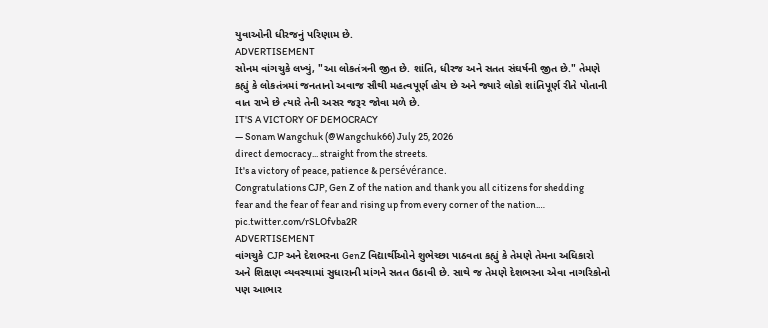યુવાઓની ધીરજનું પરિણામ છે.
ADVERTISEMENT
સોનમ વાંગચુકે લખ્યું, "આ લોકતંત્રની જીત છે. શાંતિ, ધીરજ અને સતત સંઘર્ષની જીત છે." તેમણે કહ્યું કે લોકતંત્રમાં જનતાનો અવાજ સૌથી મહત્વપૂર્ણ હોય છે અને જ્યારે લોકો શાંતિપૂર્ણ રીતે પોતાની વાત રાખે છે ત્યારે તેની અસર જરૂર જોવા મળે છે.
IT'S A VICTORY OF DEMOCRACY
— Sonam Wangchuk (@Wangchuk66) July 25, 2026
direct democracy... straight from the streets.
It's a victory of peace, patience & persévérance.
Congratulations CJP, Gen Z of the nation and thank you all citizens for shedding fear and the fear of fear and rising up from every corner of the nation.… pic.twitter.com/rSLOfvba2R
ADVERTISEMENT
વાંગચુકે CJP અને દેશભરના GenZ વિદ્યાર્થીઓને શુભેચ્છા પાઠવતા કહ્યું કે તેમણે તેમના અધિકારો અને શિક્ષણ વ્યવસ્થામાં સુધારાની માંગને સતત ઉઠાવી છે. સાથે જ તેમણે દેશભરના એવા નાગરિકોનો પણ આભાર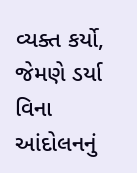વ્યક્ત કર્યો, જેમણે ડર્યા વિના આંદોલનનું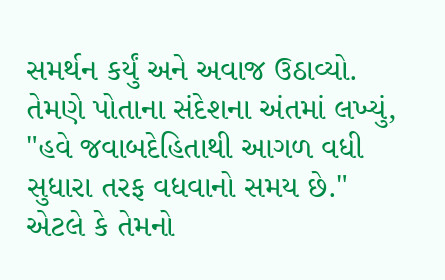સમર્થન કર્યું અને અવાજ ઉઠાવ્યો.
તેમણે પોતાના સંદેશના અંતમાં લખ્યું, "હવે જવાબદેહિતાથી આગળ વધી સુધારા તરફ વધવાનો સમય છે." એટલે કે તેમનો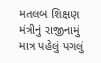મતલબ શિક્ષણ મંત્રીનું રાજીનામું માત્ર પહેલું પગલું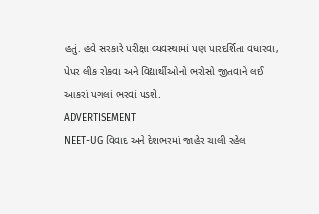હતું. હવે સરકારે પરીક્ષા વ્યવસ્થામાં પણ પારદર્શિતા વધારવા, પેપર લીક રોકવા અને વિદ્યાર્થીઓનો ભરોસો જીતવાને લઈ આકરાં પગલાં ભરવાં પડશે.
ADVERTISEMENT
NEET-UG વિવાદ અને દેશભરમાં જાહેર ચાલી રહેલ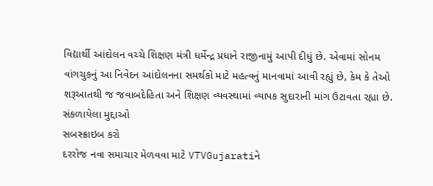વિદ્યાર્થી આંદોલન વચ્ચે શિક્ષણ મંત્રી ધર્મેન્દ્ર પ્રધાને રાજીનામું આપી દીધું છે. એવામાં સોનમ વાંગચુકનું આ નિવેદન આંદોલનના સમર્થકો માટે મહત્વનું માનવામાં આવી રહ્યું છે, કેમ કે તેઓ શરૂઆતથી જ જવાબદેહિતા અને શિક્ષણ વ્યવસ્થામાં વ્યાપક સુદારાની માંગ ઉટાવતા રહ્યા છે.
સંકળાયેલા મુદ્દાઓ
સબસ્ક્રાઇબ કરો
દરરોજ નવા સમાચાર મેળવવા માટે VTVGujaratiને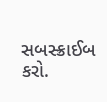સબસ્ક્રાઈબ કરો.